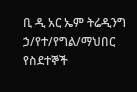ቢ ዲ አር ኤም ትሬዲንግ ኃ/የተ/የግል/ማህበር የስደተኞች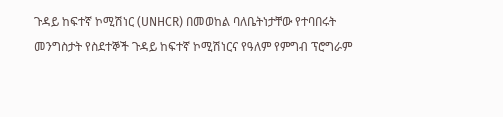ጉዳይ ከፍተኛ ኮሚሽነር (UNHCR) በመወከል ባለቤትነታቸው የተባበሩት መንግስታት የስደተኞች ጉዳይ ከፍተኛ ኮሚሽነርና የዓለም የምግብ ፕሮግራም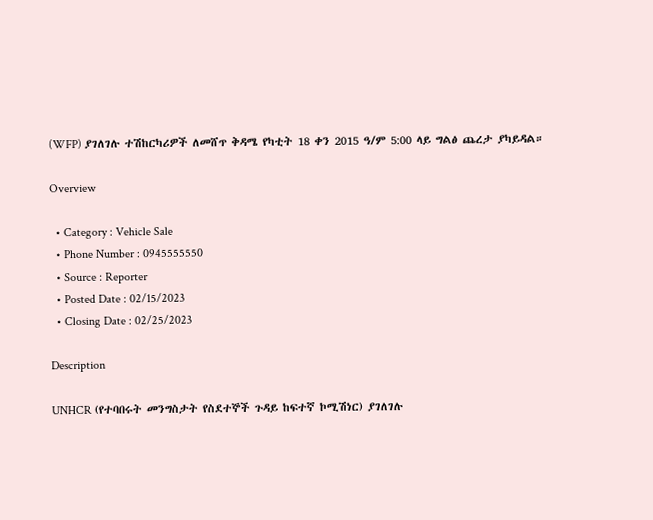(WFP) ያገለገሉ ተሽከርካሪዎች ለመሸጥ ቅዳሜ የካቲት 18 ቀን 2015 ዓ/ም 5:00 ላይ ግልፅ ጨረታ ያካይዳል።

Overview

  • Category : Vehicle Sale
  • Phone Number : 0945555550
  • Source : Reporter
  • Posted Date : 02/15/2023
  • Closing Date : 02/25/2023

Description

UNHCR (የተባበሩት መንግስታት የስደተኞች ጉዳይ ከፍተኛ ኮሚሽነር) ያገለገሉ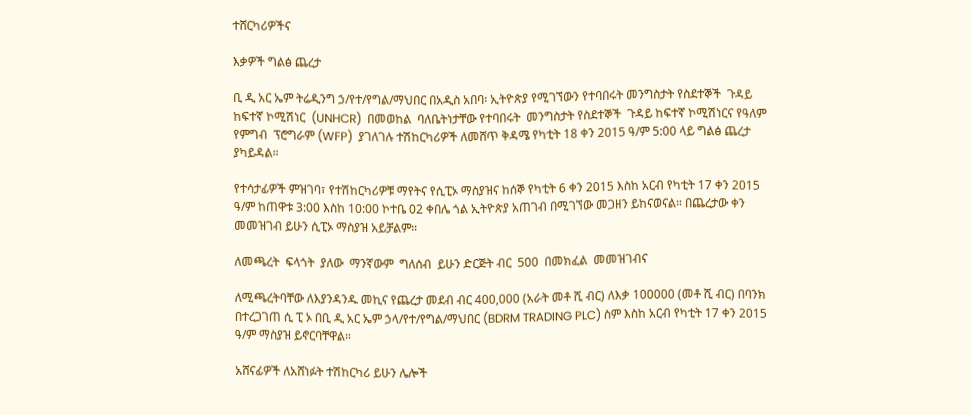ተሸርካሪዎችና

እቃዎች ግልፅ ጨረታ

ቢ ዲ አር ኤም ትሬዲንግ ኃ/የተ/የግል/ማህበር በአዲስ አበባ፡ ኢትዮጵያ የሚገኘውን የተባበሩት መንግስታት የስደተኞች  ጉዳይ ከፍተኛ ኮሚሽነር  (UNHCR)  በመወከል  ባለቤትነታቸው የተባበሩት  መንግስታት የስደተኞች  ጉዳይ ከፍተኛ ኮሚሽነርና የዓለም የምግብ  ፕሮግራም (WFP)  ያገለገሉ ተሽከርካሪዎች ለመሸጥ ቅዳሜ የካቲት 18 ቀን 2015 ዓ/ም 5:00 ላይ ግልፅ ጨረታ ያካይዳል።

የተሳታፊዎች ምዝገባ፣ የተሽከርካሪዎቹ ማየትና የሲፒኦ ማስያዝና ከሰኞ የካቲት 6 ቀን 2015 እስከ አርብ የካቲት 17 ቀን 2015 ዓ/ም ከጠዋቱ 3:00 እስከ 10:00 ኮተቤ 02 ቀበሌ ጎል ኢትዮጵያ አጠገብ በሚገኘው መጋዘን ይከናወናል። በጨረታው ቀን መመዝገብ ይሁን ሲፒኦ ማስያዝ አይቻልም።

ለመጫረት  ፍላጎት  ያለው  ማንኛውም  ግለሰብ  ይሁን ድርጅት ብር  500  በመክፈል  መመዝገብና

ለሚጫረትባቸው ለእያንዳንዱ መኪና የጨረታ መደብ ብር 400,000 (አራት መቶ ሺ ብር) ለእቃ 100000 (መቶ ሺ ብር) በባንክ በተረጋገጠ ሲ ፒ ኦ በቢ ዲ አር ኤም ኃላ/የተ/የግል/ማህበር (BDRM TRADING PLC) ስም እስከ አርብ የካቲት 17 ቀን 2015 ዓ/ም ማስያዝ ይኖርባቸዋል።

አሸናፊዎች ለአሸነፉት ተሽከርካሪ ይሁን ሌሎች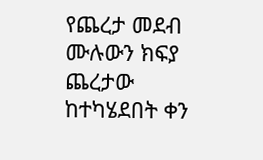የጨረታ መደብ ሙሉውን ክፍያ ጨረታው ከተካሄደበት ቀን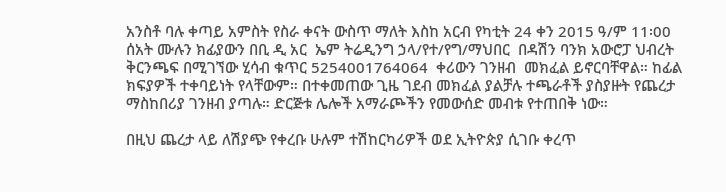አንስቶ ባሉ ቀጣይ አምስት የስራ ቀናት ውስጥ ማለት እስከ አርብ የካቲት 24 ቀን 2015 ዓ/ም 11፡00 ሰአት ሙሉን ክፊያውን በቢ ዲ አር  ኤም ትሬዲንግ ኃላ/የተ/የግ/ማህበር  በዳሽን ባንክ አውሮፓ ህብረት ቅርንጫፍ በሚገኘው ሂሳብ ቁጥር 5254001764064  ቀሪውን ገንዘብ  መክፈል ይኖርባቸዋል። ከፊል ክፍያዎች ተቀባይነት የላቸውም። በተቀመጠው ጊዜ ገደብ መክፈል ያልቻሉ ተጫራቶች ያስያዙት የጨረታ ማስከበሪያ ገንዘብ ያጣሉ። ድርጅቱ ሌሎች አማራጮችን የመውሰድ መብቱ የተጠበቅ ነው።

በዚህ ጨረታ ላይ ለሽያጭ የቀረቡ ሁሉም ተሽከርካሪዎች ወደ ኢትዮጵያ ሲገቡ ቀረጥ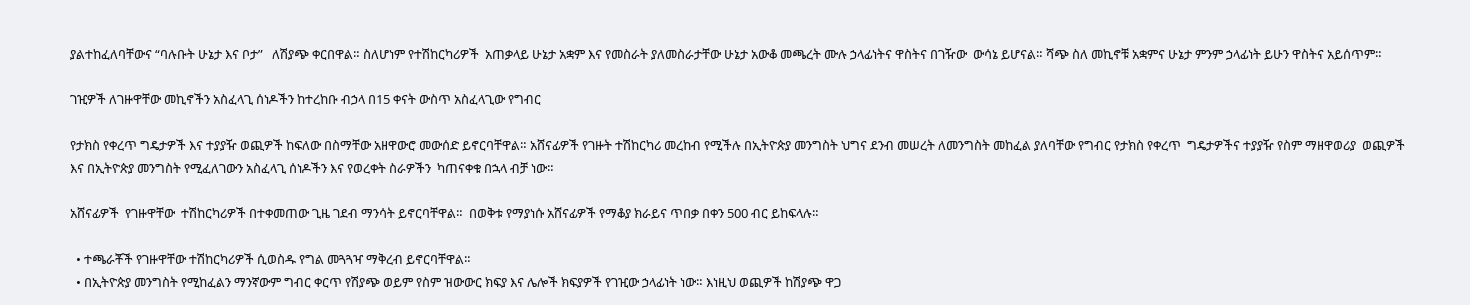ያልተከፈለባቸውና “ባሉቡት ሁኔታ እና ቦታ”   ለሽያጭ ቀርበዋል። ስለሆነም የተሽከርካሪዎች  አጠቃላይ ሁኔታ አቋም እና የመስራት ያለመስራታቸው ሁኔታ አውቆ መጫረት ሙሉ ኃላፊነትና ዋስትና በገዥው  ውሳኔ ይሆናል። ሻጭ ስለ መኪኖቹ አቋምና ሁኔታ ምንም ኃላፊነት ይሁን ዋስትና አይሰጥም።

ገዢዎች ለገዙዋቸው መኪኖችን አስፈላጊ ሰነዶችን ከተረከቡ ብኃላ በ15 ቀናት ውስጥ አስፈላጊው የግብር

የታክስ የቀረጥ ግዴታዎች እና ተያያዥ ወጪዎች ከፍለው በስማቸው አዘዋውሮ መውሰድ ይኖርባቸዋል። አሸናፊዎች የገዙት ተሽከርካሪ መረከብ የሚችሉ በኢትዮጵያ መንግስት ህግና ደንብ መሠረት ለመንግስት መከፈል ያለባቸው የግብር የታክስ የቀረጥ  ግዴታዎችና ተያያዥ የስም ማዘዋወሪያ  ወጪዎች  እና በኢትዮጵያ መንግስት የሚፈለገውን አስፈላጊ ሰነዶችን እና የወረቀት ስራዎችን  ካጠናቀቁ በኋላ ብቻ ነው።

አሸናፊዎች  የገዙዋቸው  ተሽከርካሪዎች በተቀመጠው ጊዜ ገደብ ማንሳት ይኖርባቸዋል።  በወቅቱ የማያነሱ አሸናፊዎች የማቆያ ክራይና ጥበቃ በቀን 500 ብር ይከፍላሉ።

  • ተጫራቾች የገዙዋቸው ተሽከርካሪዎች ሲወስዱ የግል መጓጓዣ ማቅረብ ይኖርባቸዋል።
  • በኢትዮጵያ መንግስት የሚከፈልን ማንኛውም ግብር ቀርጥ የሽያጭ ወይም የስም ዝውውር ክፍያ እና ሌሎች ክፍያዎች የገዢው ኃላፊነት ነው። እነዚህ ወጪዎች ከሽያጭ ዋጋ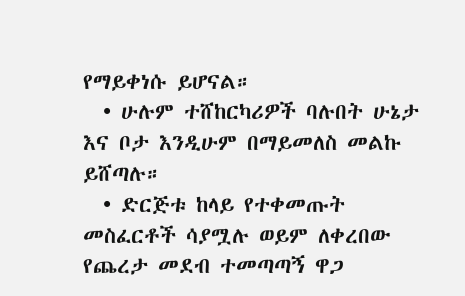የማይቀነሱ ይሆናል።
  • ሁሉም ተሸከርካሪዎች ባሉበት ሁኔታ እና ቦታ እንዲሁም በማይመለስ መልኩ ይሸጣሉ።
  • ድርጅቱ ከላይ የተቀመጡት መስፈርቶች ሳያሟሉ ወይም ለቀረበው የጨረታ መደብ ተመጣጣኝ ዋጋ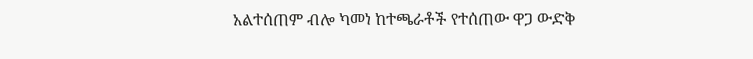አልተሰጠም ብሎ ካመነ ከተጫራቶች የተሰጠው ዋጋ ውድቅ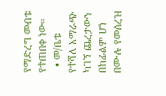የማድረግ መብቱ የተጠበቀ ነው።
  • መ/ቤቱ የተሻለ አማራጭ ካገኘ ጨረታውን በከፊልም ሆነ በሙሉ የመሰረዝ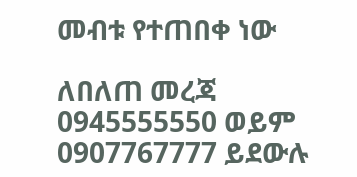መብቱ የተጠበቀ ነው

ለበለጠ መረጃ 0945555550 ወይም 0907767777 ይደውሉ